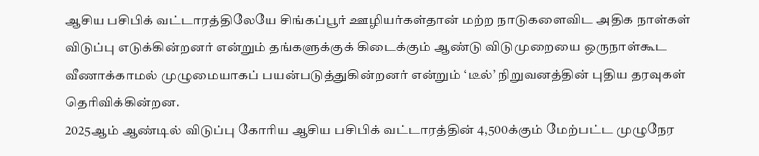ஆசிய பசிபிக் வட்டாரத்திலேயே சிங்கப்பூர் ஊழியர்கள்தான் மற்ற நாடுகளைவிட அதிக நாள்கள் விடுப்பு எடுக்கின்றனர் என்றும் தங்களுக்குக் கிடைக்கும் ஆண்டு விடுமுறையை ஒருநாள்கூட வீணாக்காமல் முழுமையாகப் பயன்படுத்துகின்றனர் என்றும் ‘டீல்’ நிறுவனத்தின் புதிய தரவுகள் தெரிவிக்கின்றன.
2025ஆம் ஆண்டில் விடுப்பு கோரிய ஆசிய பசிபிக் வட்டாரத்தின் 4,500க்கும் மேற்பட்ட முழுநேர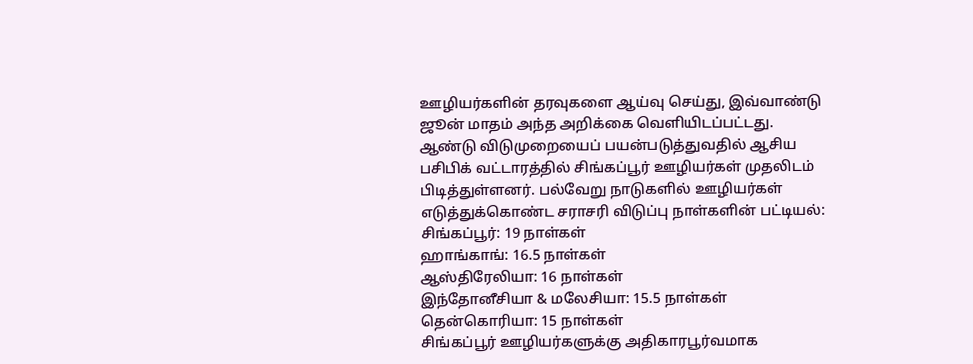ஊழியர்களின் தரவுகளை ஆய்வு செய்து, இவ்வாண்டு ஜூன் மாதம் அந்த அறிக்கை வெளியிடப்பட்டது.
ஆண்டு விடுமுறையைப் பயன்படுத்துவதில் ஆசிய பசிபிக் வட்டாரத்தில் சிங்கப்பூர் ஊழியர்கள் முதலிடம் பிடித்துள்ளனர். பல்வேறு நாடுகளில் ஊழியர்கள் எடுத்துக்கொண்ட சராசரி விடுப்பு நாள்களின் பட்டியல்:
சிங்கப்பூர்: 19 நாள்கள்
ஹாங்காங்: 16.5 நாள்கள்
ஆஸ்திரேலியா: 16 நாள்கள்
இந்தோனீசியா & மலேசியா: 15.5 நாள்கள்
தென்கொரியா: 15 நாள்கள்
சிங்கப்பூர் ஊழியர்களுக்கு அதிகாரபூர்வமாக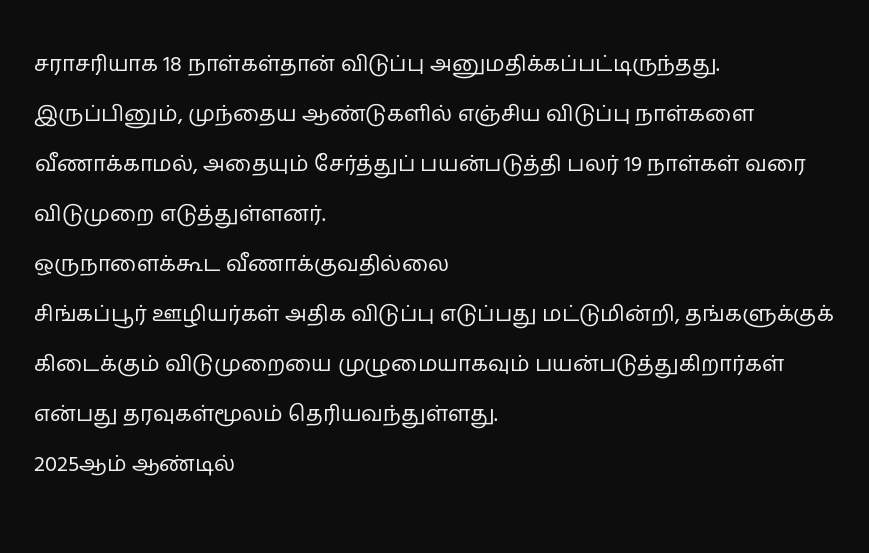சராசரியாக 18 நாள்கள்தான் விடுப்பு அனுமதிக்கப்பட்டிருந்தது. இருப்பினும், முந்தைய ஆண்டுகளில் எஞ்சிய விடுப்பு நாள்களை வீணாக்காமல், அதையும் சேர்த்துப் பயன்படுத்தி பலர் 19 நாள்கள் வரை விடுமுறை எடுத்துள்ளனர்.
ஒருநாளைக்கூட வீணாக்குவதில்லை
சிங்கப்பூர் ஊழியர்கள் அதிக விடுப்பு எடுப்பது மட்டுமின்றி, தங்களுக்குக் கிடைக்கும் விடுமுறையை முழுமையாகவும் பயன்படுத்துகிறார்கள் என்பது தரவுகள்மூலம் தெரியவந்துள்ளது.
2025ஆம் ஆண்டில்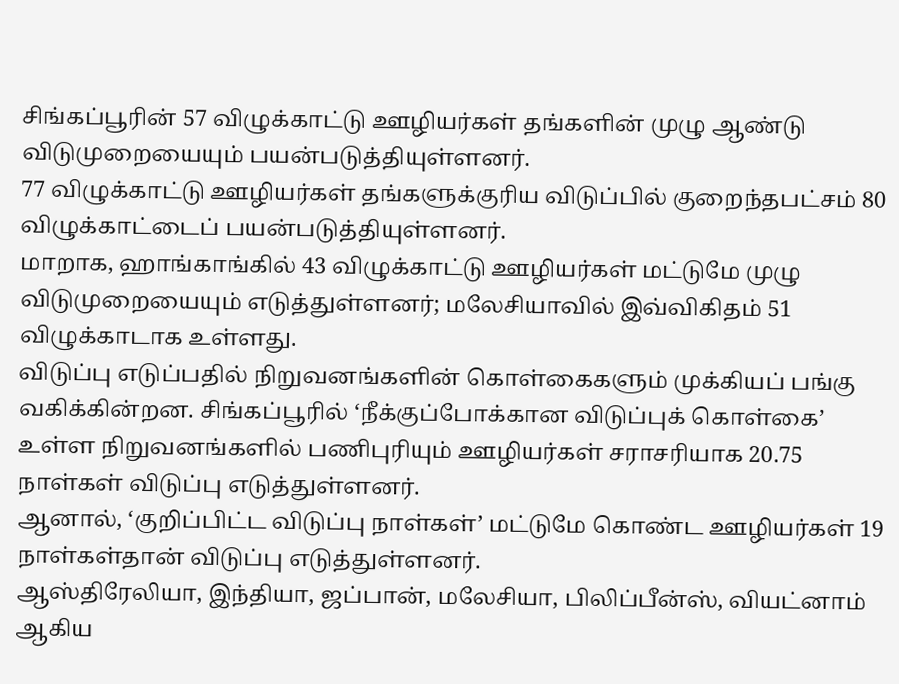சிங்கப்பூரின் 57 விழுக்காட்டு ஊழியர்கள் தங்களின் முழு ஆண்டு விடுமுறையையும் பயன்படுத்தியுள்ளனர்.
77 விழுக்காட்டு ஊழியர்கள் தங்களுக்குரிய விடுப்பில் குறைந்தபட்சம் 80 விழுக்காட்டைப் பயன்படுத்தியுள்ளனர்.
மாறாக, ஹாங்காங்கில் 43 விழுக்காட்டு ஊழியர்கள் மட்டுமே முழு விடுமுறையையும் எடுத்துள்ளனர்; மலேசியாவில் இவ்விகிதம் 51 விழுக்காடாக உள்ளது.
விடுப்பு எடுப்பதில் நிறுவனங்களின் கொள்கைகளும் முக்கியப் பங்கு வகிக்கின்றன. சிங்கப்பூரில் ‘நீக்குப்போக்கான விடுப்புக் கொள்கை’ உள்ள நிறுவனங்களில் பணிபுரியும் ஊழியர்கள் சராசரியாக 20.75 நாள்கள் விடுப்பு எடுத்துள்ளனர்.
ஆனால், ‘குறிப்பிட்ட விடுப்பு நாள்கள்’ மட்டுமே கொண்ட ஊழியர்கள் 19 நாள்கள்தான் விடுப்பு எடுத்துள்ளனர்.
ஆஸ்திரேலியா, இந்தியா, ஜப்பான், மலேசியா, பிலிப்பீன்ஸ், வியட்னாம் ஆகிய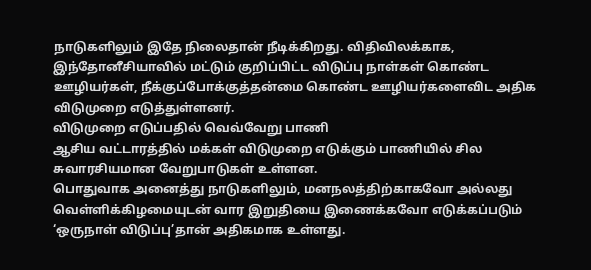நாடுகளிலும் இதே நிலைதான் நீடிக்கிறது. விதிவிலக்காக, இந்தோனீசியாவில் மட்டும் குறிப்பிட்ட விடுப்பு நாள்கள் கொண்ட ஊழியர்கள், நீக்குப்போக்குத்தன்மை கொண்ட ஊழியர்களைவிட அதிக விடுமுறை எடுத்துள்ளனர்.
விடுமுறை எடுப்பதில் வெவ்வேறு பாணி
ஆசிய வட்டாரத்தில் மக்கள் விடுமுறை எடுக்கும் பாணியில் சில சுவாரசியமான வேறுபாடுகள் உள்ளன.
பொதுவாக அனைத்து நாடுகளிலும், மனநலத்திற்காகவோ அல்லது வெள்ளிக்கிழமையுடன் வார இறுதியை இணைக்கவோ எடுக்கப்படும் ‘ஒருநாள் விடுப்பு’தான் அதிகமாக உள்ளது.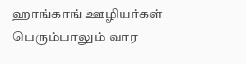ஹாங்காங் ஊழியர்கள் பெரும்பாலும் வார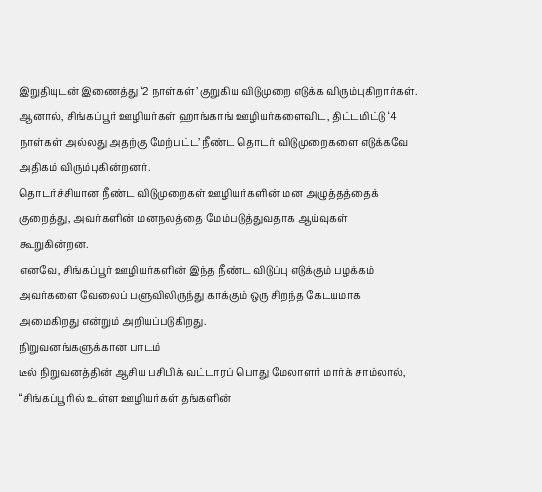இறுதியுடன் இணைத்து ‘2 நாள்கள்’ குறுகிய விடுமுறை எடுக்க விரும்புகிறார்கள்.
ஆனால், சிங்கப்பூர் ஊழியர்கள் ஹாங்காங் ஊழியர்களைவிட, திட்டமிட்டு ‘4 நாள்கள் அல்லது அதற்கு மேற்பட்ட’ நீண்ட தொடர் விடுமுறைகளை எடுக்கவே அதிகம் விரும்புகின்றனர்.
தொடர்ச்சியான நீண்ட விடுமுறைகள் ஊழியர்களின் மன அழுத்தத்தைக் குறைத்து, அவர்களின் மனநலத்தை மேம்படுத்துவதாக ஆய்வுகள் கூறுகின்றன.
எனவே, சிங்கப்பூர் ஊழியர்களின் இந்த நீண்ட விடுப்பு எடுக்கும் பழக்கம் அவர்களை வேலைப் பளுவிலிருந்து காக்கும் ஒரு சிறந்த கேடயமாக அமைகிறது என்றும் அறியப்படுகிறது.
நிறுவனங்களுக்கான பாடம்
டீல் நிறுவனத்தின் ஆசிய பசிபிக் வட்டாரப் பொது மேலாளர் மார்க் சாம்லால், “சிங்கப்பூரில் உள்ள ஊழியர்கள் தங்களின்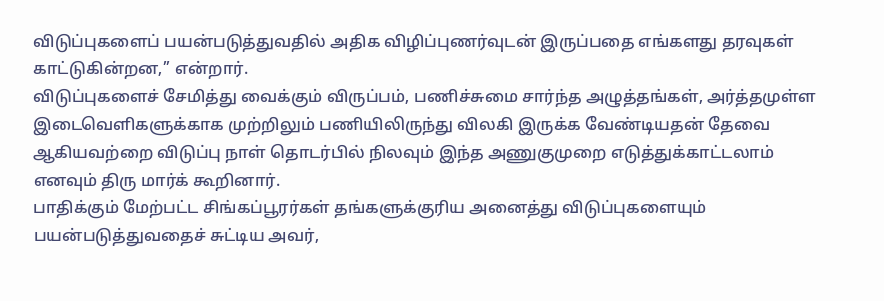விடுப்புகளைப் பயன்படுத்துவதில் அதிக விழிப்புணர்வுடன் இருப்பதை எங்களது தரவுகள் காட்டுகின்றன,’’ என்றார்.
விடுப்புகளைச் சேமித்து வைக்கும் விருப்பம், பணிச்சுமை சார்ந்த அழுத்தங்கள், அர்த்தமுள்ள இடைவெளிகளுக்காக முற்றிலும் பணியிலிருந்து விலகி இருக்க வேண்டியதன் தேவை ஆகியவற்றை விடுப்பு நாள் தொடர்பில் நிலவும் இந்த அணுகுமுறை எடுத்துக்காட்டலாம் எனவும் திரு மார்க் கூறினார்.
பாதிக்கும் மேற்பட்ட சிங்கப்பூரர்கள் தங்களுக்குரிய அனைத்து விடுப்புகளையும் பயன்படுத்துவதைச் சுட்டிய அவர்,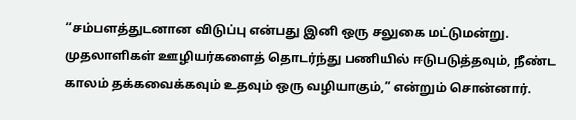‘‘சம்பளத்துடனான விடுப்பு என்பது இனி ஒரு சலுகை மட்டுமன்று. முதலாளிகள் ஊழியர்களைத் தொடர்ந்து பணியில் ஈடுபடுத்தவும், நீண்ட காலம் தக்கவைக்கவும் உதவும் ஒரு வழியாகும்,” என்றும் சொன்னார்.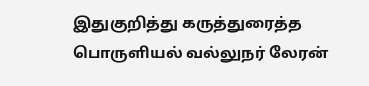இதுகுறித்து கருத்துரைத்த பொருளியல் வல்லுநர் லேரன்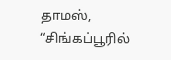தாமஸ், “சிங்கப்பூரில்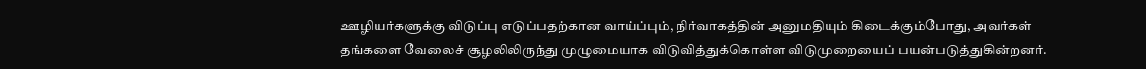ஊழியர்களுக்கு விடுப்பு எடுப்பதற்கான வாய்ப்பும், நிர்வாகத்தின் அனுமதியும் கிடைக்கும்போது, அவர்கள் தங்களை வேலைச் சூழலிலிருந்து முழுமையாக விடுவித்துக்கொள்ள விடுமுறையைப் பயன்படுத்துகின்றனர்.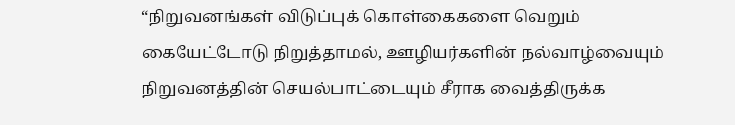“நிறுவனங்கள் விடுப்புக் கொள்கைகளை வெறும் கையேட்டோடு நிறுத்தாமல், ஊழியர்களின் நல்வாழ்வையும் நிறுவனத்தின் செயல்பாட்டையும் சீராக வைத்திருக்க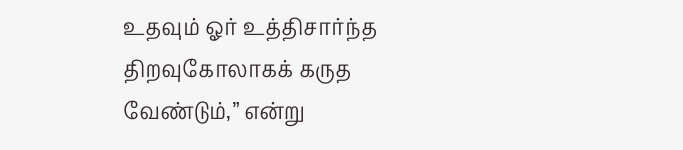உதவும் ஓர் உத்திசார்ந்த திறவுகோலாகக் கருத வேண்டும்,” என்று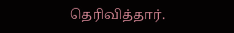தெரிவித்தார்.